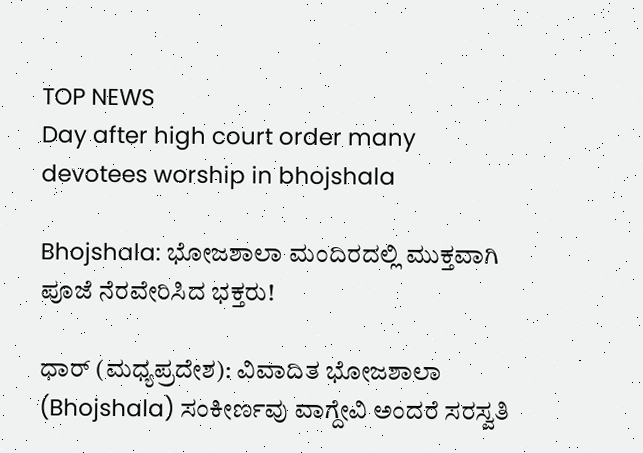TOP NEWS
Day after high court order many devotees worship in bhojshala

Bhojshala: ಭೋಜಶಾಲಾ ಮಂದಿರದಲ್ಲಿ ಮುಕ್ತವಾಗಿ ಪೂಜೆ ನೆರವೇರಿಸಿದ ಭಕ್ತರು!

ಧಾರ್ (ಮಧ್ಯಪ್ರದೇಶ): ವಿವಾದಿತ ಭೋಜಶಾಲಾ (Bhojshala) ಸಂಕೀರ್ಣವು ವಾಗ್ದೇವಿ ಅಂದರೆ ಸರಸ್ವತಿ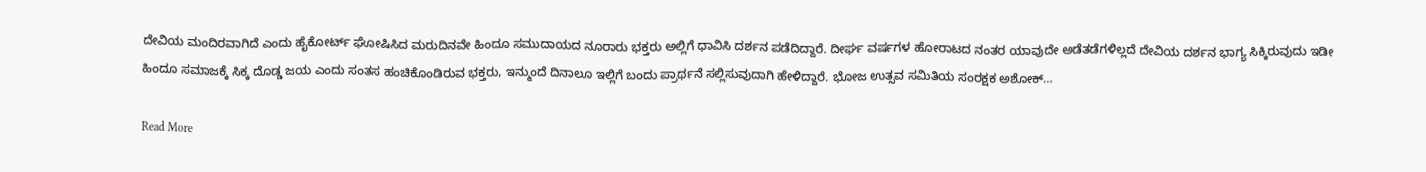ದೇವಿಯ ಮಂದಿರವಾಗಿದೆ ಎಂದು ಹೈಕೋರ್ಟ್ ಘೋಷಿಸಿದ ಮರುದಿನವೇ ಹಿಂದೂ ಸಮುದಾಯದ ನೂರಾರು ಭಕ್ತರು ಅಲ್ಲಿಗೆ ಧಾವಿಸಿ ದರ್ಶನ ಪಡೆದಿದ್ದಾರೆ. ದೀರ್ಘ ವರ್ಷಗಳ ಹೋರಾಟದ ನಂತರ ಯಾವುದೇ ಅಡೆತಡೆಗಳಿಲ್ಲದೆ ದೇವಿಯ ದರ್ಶನ ಭಾಗ್ಯ ಸಿಕ್ಕಿರುವುದು ಇಡೀ ಹಿಂದೂ ಸಮಾಜಕ್ಕೆ ಸಿಕ್ಕ ದೊಡ್ಡ ಜಯ ಎಂದು ಸಂತಸ ಹಂಚಿಕೊಂಡಿರುವ ಭಕ್ತರು, ಇನ್ಮುಂದೆ ದಿನಾಲೂ ಇಲ್ಲಿಗೆ ಬಂದು ಪ್ರಾರ್ಥನೆ ಸಲ್ಲಿಸುವುದಾಗಿ ಹೇಳಿದ್ದಾರೆ. ಭೋಜ ಉತ್ಸವ ಸಮಿತಿಯ ಸಂರಕ್ಷಕ ಅಶೋಕ್…

Read More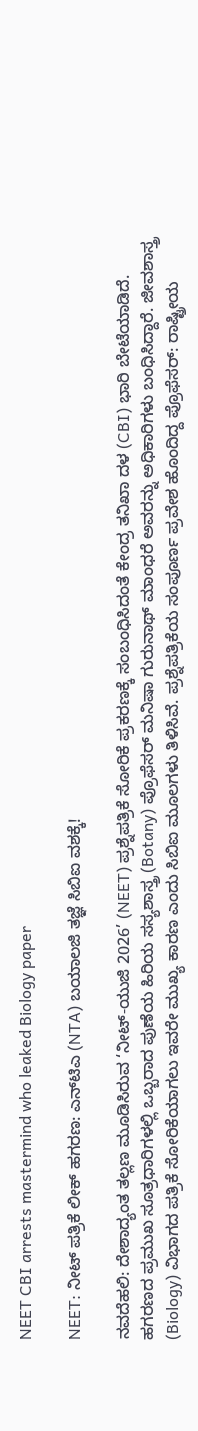NEET CBI arrests mastermind who leaked Biology paper

NEET: ನೀಟ್ ಪತ್ರಿಕೆ ಲೀಕ್ ಹಗರಣ: ಎನ್‌ಟಿಎ (NTA) ಬಯಾಲಜಿ ತಜ್ಞೆ ಸಿಬಿಐ ವಶಕ್ಕೆ!

ನವದೆಹಲಿ: ದೇಶಾದ್ಯಂತ ತಲ್ಲಣ ಮೂಡಿಸಿರುವ ‘ನೀಟ್-ಯುಜಿ 2026’ (NEET) ಪ್ರಶ್ನೆಪತ್ರಿಕೆ ಸೋರಿಕೆ ಪ್ರಕರಣಕ್ಕೆ ಸಂಬಂಧಿಸಿದಂತೆ ಕೇಂದ್ರ ತನಿಖಾ ದಳ (CBI) ಭಾರಿ ಬೇಟೆಯಾಡಿದೆ. ಹಗರಣದ ಪ್ರಮುಖ ಸೂತ್ರಧಾರಿಗಳಲ್ಲಿ ಒಬ್ಬರಾದ ಪುಣೆಯ ಹಿರಿಯ ಸಸ್ಯಶಾಸ್ತ್ರ (Botany) ಪ್ರೊಫೆಸರ್ ಮನಿಷಾ ಗುರುನಾಥ್ ಮಾಂಧರೆ ಅವರನ್ನು ಅಧಿಕಾರಿಗಳು ಬಂಧಿಸಿದ್ದಾರೆ. ಜೀವಶಾಸ್ತ್ರ (Biology) ವಿಭಾಗದ ಪತ್ರಿಕೆ ಸೋರಿಕೆಯಾಗಲು ಇವರೇ ಮುಖ್ಯ ಕಾರಣ ಎಂದು ಸಿಬಿಐ ಮೂಲಗಳು ತಿಳಿಸಿವೆ. ಪ್ರಶ್ನೆಪತ್ರಿಕೆಯ ಸಂಪೂರ್ಣ ಪ್ರವೇಶ ಹೊಂದಿದ್ದ ಪ್ರೊಫೆಸರ್: ರಾಷ್ಟ್ರೀಯ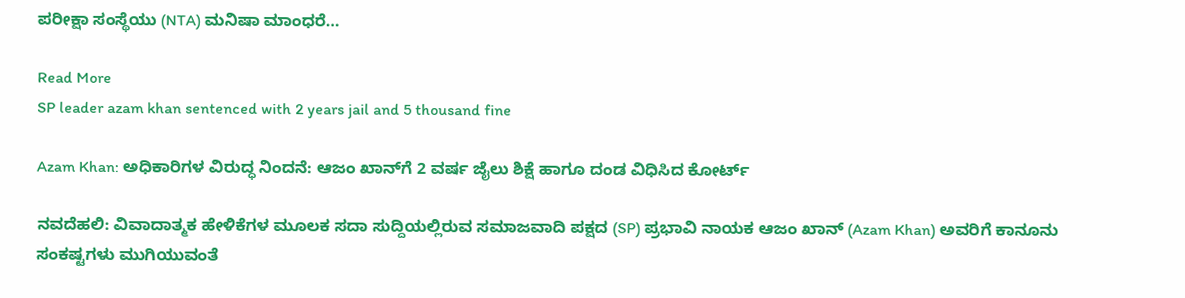ಪರೀಕ್ಷಾ ಸಂಸ್ಥೆಯು (NTA) ಮನಿಷಾ ಮಾಂಧರೆ…

Read More
SP leader azam khan sentenced with 2 years jail and 5 thousand fine

Azam Khan: ಅಧಿಕಾರಿಗಳ ವಿರುದ್ಧ ನಿಂದನೆ: ಆಜಂ ಖಾನ್‌ಗೆ 2 ವರ್ಷ ಜೈಲು ಶಿಕ್ಷೆ ಹಾಗೂ ದಂಡ ವಿಧಿಸಿದ ಕೋರ್ಟ್

ನವದೆಹಲಿ: ವಿವಾದಾತ್ಮಕ ಹೇಳಿಕೆಗಳ ಮೂಲಕ ಸದಾ ಸುದ್ದಿಯಲ್ಲಿರುವ ಸಮಾಜವಾದಿ ಪಕ್ಷದ (SP) ಪ್ರಭಾವಿ ನಾಯಕ ಆಜಂ ಖಾನ್ (Azam Khan) ಅವರಿಗೆ ಕಾನೂನು ಸಂಕಷ್ಟಗಳು ಮುಗಿಯುವಂತೆ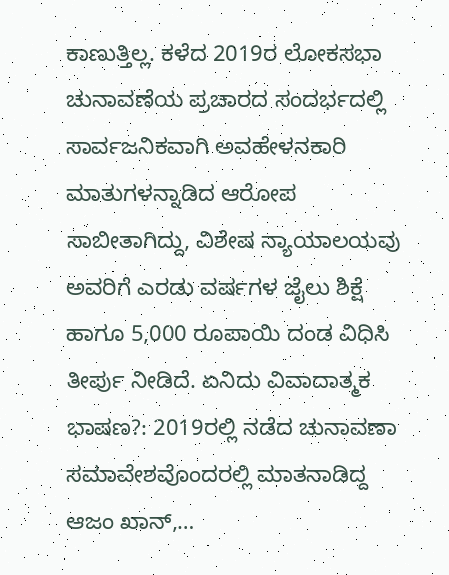ಕಾಣುತ್ತಿಲ್ಲ. ಕಳೆದ 2019ರ ಲೋಕಸಭಾ ಚುನಾವಣೆಯ ಪ್ರಚಾರದ ಸಂದರ್ಭದಲ್ಲಿ ಸಾರ್ವಜನಿಕವಾಗಿ ಅವಹೇಳನಕಾರಿ ಮಾತುಗಳನ್ನಾಡಿದ ಆರೋಪ ಸಾಬೀತಾಗಿದ್ದು, ವಿಶೇಷ ನ್ಯಾಯಾಲಯವು ಅವರಿಗೆ ಎರಡು ವರ್ಷಗಳ ಜೈಲು ಶಿಕ್ಷೆ ಹಾಗೂ 5,000 ರೂಪಾಯಿ ದಂಡ ವಿಧಿಸಿ ತೀರ್ಪು ನೀಡಿದೆ. ಏನಿದು ವಿವಾದಾತ್ಮಕ ಭಾಷಣ?: 2019ರಲ್ಲಿ ನಡೆದ ಚುನಾವಣಾ ಸಮಾವೇಶವೊಂದರಲ್ಲಿ ಮಾತನಾಡಿದ್ದ ಆಜಂ ಖಾನ್,…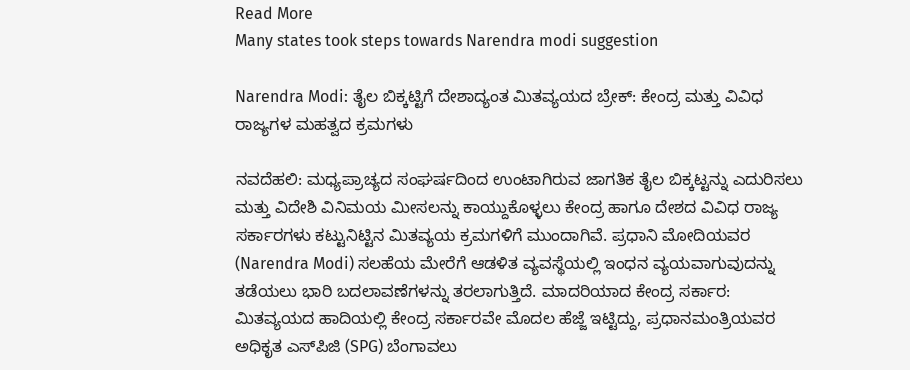Read More
Many states took steps towards Narendra modi suggestion

Narendra Modi: ತೈಲ ಬಿಕ್ಕಟ್ಟಿಗೆ ದೇಶಾದ್ಯಂತ ಮಿತವ್ಯಯದ ಬ್ರೇಕ್: ಕೇಂದ್ರ ಮತ್ತು ವಿವಿಧ ರಾಜ್ಯಗಳ ಮಹತ್ವದ ಕ್ರಮಗಳು

ನವದೆಹಲಿ: ಮಧ್ಯಪ್ರಾಚ್ಯದ ಸಂಘರ್ಷದಿಂದ ಉಂಟಾಗಿರುವ ಜಾಗತಿಕ ತೈಲ ಬಿಕ್ಕಟ್ಟನ್ನು ಎದುರಿಸಲು ಮತ್ತು ವಿದೇಶಿ ವಿನಿಮಯ ಮೀಸಲನ್ನು ಕಾಯ್ದುಕೊಳ್ಳಲು ಕೇಂದ್ರ ಹಾಗೂ ದೇಶದ ವಿವಿಧ ರಾಜ್ಯ ಸರ್ಕಾರಗಳು ಕಟ್ಟುನಿಟ್ಟಿನ ಮಿತವ್ಯಯ ಕ್ರಮಗಳಿಗೆ ಮುಂದಾಗಿವೆ. ಪ್ರಧಾನಿ ಮೋದಿಯವರ (Narendra Modi) ಸಲಹೆಯ ಮೇರೆಗೆ ಆಡಳಿತ ವ್ಯವಸ್ಥೆಯಲ್ಲಿ ಇಂಧನ ವ್ಯಯವಾಗುವುದನ್ನು ತಡೆಯಲು ಭಾರಿ ಬದಲಾವಣೆಗಳನ್ನು ತರಲಾಗುತ್ತಿದೆ. ಮಾದರಿಯಾದ ಕೇಂದ್ರ ಸರ್ಕಾರ: ಮಿತವ್ಯಯದ ಹಾದಿಯಲ್ಲಿ ಕೇಂದ್ರ ಸರ್ಕಾರವೇ ಮೊದಲ ಹೆಜ್ಜೆ ಇಟ್ಟಿದ್ದು, ಪ್ರಧಾನಮಂತ್ರಿಯವರ ಅಧಿಕೃತ ಎಸ್‌ಪಿಜಿ (SPG) ಬೆಂಗಾವಲು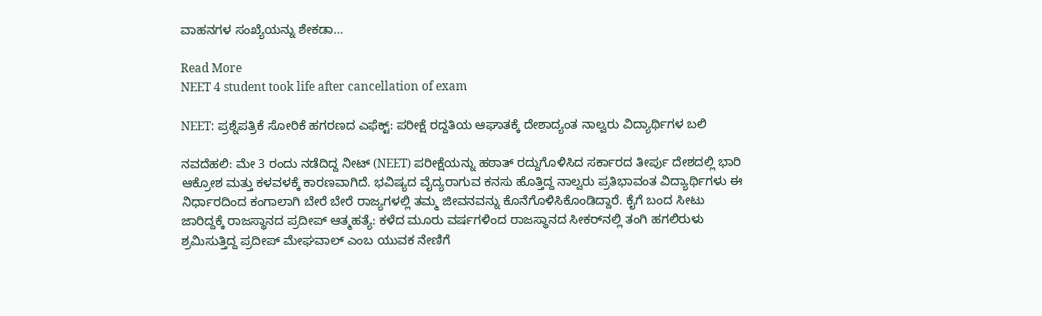ವಾಹನಗಳ ಸಂಖ್ಯೆಯನ್ನು ಶೇಕಡಾ…

Read More
NEET 4 student took life after cancellation of exam

NEET: ಪ್ರಶ್ನೆಪತ್ರಿಕೆ ಸೋರಿಕೆ ಹಗರಣದ ಎಫೆಕ್ಟ್: ಪರೀಕ್ಷೆ ರದ್ದತಿಯ ಆಘಾತಕ್ಕೆ ದೇಶಾದ್ಯಂತ ನಾಲ್ವರು ವಿದ್ಯಾರ್ಥಿಗಳ ಬಲಿ

ನವದೆಹಲಿ: ಮೇ 3 ರಂದು ನಡೆದಿದ್ದ ನೀಟ್ (NEET) ಪರೀಕ್ಷೆಯನ್ನು ಹಠಾತ್ ರದ್ದುಗೊಳಿಸಿದ ಸರ್ಕಾರದ ತೀರ್ಪು ದೇಶದಲ್ಲಿ ಭಾರಿ ಆಕ್ರೋಶ ಮತ್ತು ಕಳವಳಕ್ಕೆ ಕಾರಣವಾಗಿದೆ. ಭವಿಷ್ಯದ ವೈದ್ಯರಾಗುವ ಕನಸು ಹೊತ್ತಿದ್ದ ನಾಲ್ವರು ಪ್ರತಿಭಾವಂತ ವಿದ್ಯಾರ್ಥಿಗಳು ಈ ನಿರ್ಧಾರದಿಂದ ಕಂಗಾಲಾಗಿ ಬೇರೆ ಬೇರೆ ರಾಜ್ಯಗಳಲ್ಲಿ ತಮ್ಮ ಜೀವನವನ್ನು ಕೊನೆಗೊಳಿಸಿಕೊಂಡಿದ್ದಾರೆ. ಕೈಗೆ ಬಂದ ಸೀಟು ಜಾರಿದ್ದಕ್ಕೆ ರಾಜಸ್ಥಾನದ ಪ್ರದೀಪ್ ಆತ್ಮಹತ್ಯೆ: ಕಳೆದ ಮೂರು ವರ್ಷಗಳಿಂದ ರಾಜಸ್ಥಾನದ ಸೀಕರ್‌ನಲ್ಲಿ ತಂಗಿ ಹಗಲಿರುಳು ಶ್ರಮಿಸುತ್ತಿದ್ದ ಪ್ರದೀಪ್ ಮೇಘವಾಲ್ ಎಂಬ ಯುವಕ ನೇಣಿಗೆ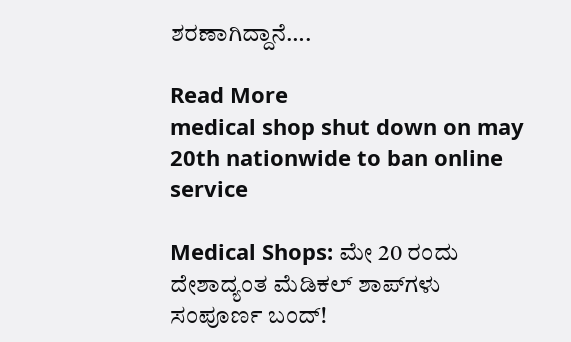ಶರಣಾಗಿದ್ದಾನೆ….

Read More
medical shop shut down on may 20th nationwide to ban online service

Medical Shops: ಮೇ 20 ರಂದು ದೇಶಾದ್ಯಂತ ಮೆಡಿಕಲ್ ಶಾಪ್‌ಗಳು ಸಂಪೂರ್ಣ ಬಂದ್!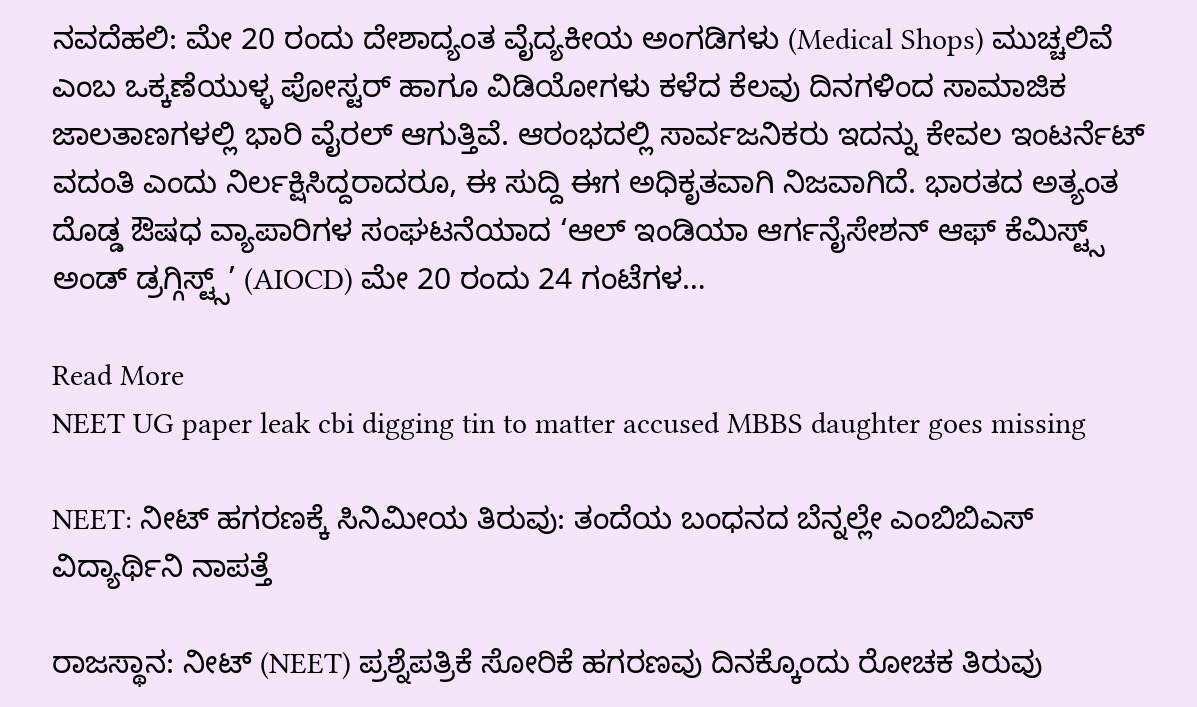ನವದೆಹಲಿ: ಮೇ 20 ರಂದು ದೇಶಾದ್ಯಂತ ವೈದ್ಯಕೀಯ ಅಂಗಡಿಗಳು (Medical Shops) ಮುಚ್ಚಲಿವೆ ಎಂಬ ಒಕ್ಕಣೆಯುಳ್ಳ ಪೋಸ್ಟರ್ ಹಾಗೂ ವಿಡಿಯೋಗಳು ಕಳೆದ ಕೆಲವು ದಿನಗಳಿಂದ ಸಾಮಾಜಿಕ ಜಾಲತಾಣಗಳಲ್ಲಿ ಭಾರಿ ವೈರಲ್ ಆಗುತ್ತಿವೆ. ಆರಂಭದಲ್ಲಿ ಸಾರ್ವಜನಿಕರು ಇದನ್ನು ಕೇವಲ ಇಂಟರ್ನೆಟ್ ವದಂತಿ ಎಂದು ನಿರ್ಲಕ್ಷಿಸಿದ್ದರಾದರೂ, ಈ ಸುದ್ದಿ ಈಗ ಅಧಿಕೃತವಾಗಿ ನಿಜವಾಗಿದೆ. ಭಾರತದ ಅತ್ಯಂತ ದೊಡ್ಡ ಔಷಧ ವ್ಯಾಪಾರಿಗಳ ಸಂಘಟನೆಯಾದ ‘ಆಲ್ ಇಂಡಿಯಾ ಆರ್ಗನೈಸೇಶನ್ ಆಫ್ ಕೆಮಿಸ್ಟ್ಸ್ ಅಂಡ್ ಡ್ರಗ್ಗಿಸ್ಟ್ಸ್’ (AIOCD) ಮೇ 20 ರಂದು 24 ಗಂಟೆಗಳ…

Read More
NEET UG paper leak cbi digging tin to matter accused MBBS daughter goes missing

NEET: ನೀಟ್ ಹಗರಣಕ್ಕೆ ಸಿನಿಮೀಯ ತಿರುವು: ತಂದೆಯ ಬಂಧನದ ಬೆನ್ನಲ್ಲೇ ಎಂಬಿಬಿಎಸ್ ವಿದ್ಯಾರ್ಥಿನಿ ನಾಪತ್ತೆ

ರಾಜಸ್ಥಾನ: ನೀಟ್ (NEET) ಪ್ರಶ್ನೆಪತ್ರಿಕೆ ಸೋರಿಕೆ ಹಗರಣವು ದಿನಕ್ಕೊಂದು ರೋಚಕ ತಿರುವು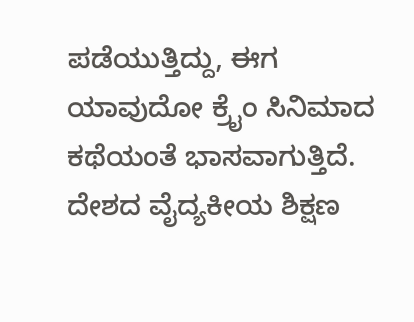ಪಡೆಯುತ್ತಿದ್ದು, ಈಗ ಯಾವುದೋ ಕ್ರೈಂ ಸಿನಿಮಾದ ಕಥೆಯಂತೆ ಭಾಸವಾಗುತ್ತಿದೆ. ದೇಶದ ವೈದ್ಯಕೀಯ ಶಿಕ್ಷಣ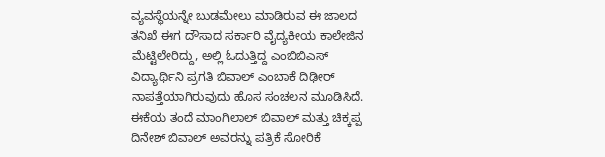ವ್ಯವಸ್ಥೆಯನ್ನೇ ಬುಡಮೇಲು ಮಾಡಿರುವ ಈ ಜಾಲದ ತನಿಖೆ ಈಗ ದೌಸಾದ ಸರ್ಕಾರಿ ವೈದ್ಯಕೀಯ ಕಾಲೇಜಿನ ಮೆಟ್ಟಿಲೇರಿದ್ದು, ಅಲ್ಲಿ ಓದುತ್ತಿದ್ದ ಎಂಬಿಬಿಎಸ್ ವಿದ್ಯಾರ್ಥಿನಿ ಪ್ರಗತಿ ಬಿವಾಲ್ ಎಂಬಾಕೆ ದಿಢೀರ್ ನಾಪತ್ತೆಯಾಗಿರುವುದು ಹೊಸ ಸಂಚಲನ ಮೂಡಿಸಿದೆ. ಈಕೆಯ ತಂದೆ ಮಾಂಗಿಲಾಲ್ ಬಿವಾಲ್ ಮತ್ತು ಚಿಕ್ಕಪ್ಪ ದಿನೇಶ್ ಬಿವಾಲ್ ಅವರನ್ನು ಪತ್ರಿಕೆ ಸೋರಿಕೆ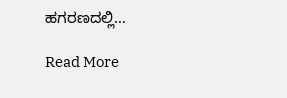ಹಗರಣದಲ್ಲಿ…

Read More